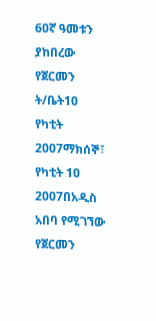60ኛ ዓመቱን ያከበረው የጀርመን ት/ቤት10 የካቲት 2007ማክሰኞ፣ የካቲት 10 2007በአዲስ አበባ የሚገኘው የጀርመን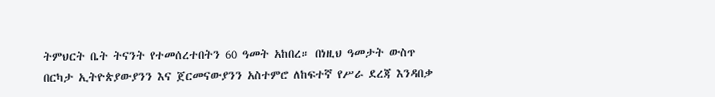ትምህርት ቤት ትናንት የተመሰረተበትን 60 ዓመት አከበረ። በነዚህ ዓመታት ውስጥ በርካታ ኢትዮጵያውያንን እና ጀርመናውያንን አስተምሮ ለከፍተኛ የሥራ ደረጃ እንዳበቃ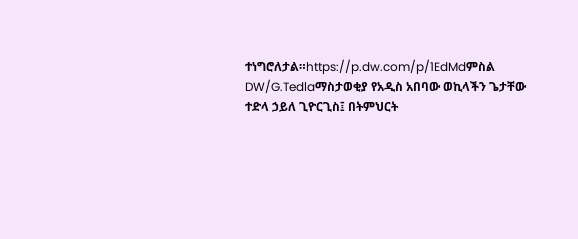ተነግሮለታል።https://p.dw.com/p/1EdMdምስል DW/G.Tedlaማስታወቂያ የአዲስ አበባው ወኪላችን ጌታቸው ተድላ ኃይለ ጊዮርጊስ፤ በትምህርት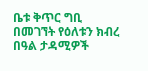ቤቱ ቅጥር ግቢ በመገኘት የዕለቱን ክብረ በዓል ታዳሚዎች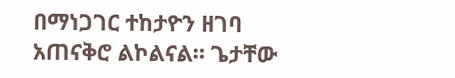በማነጋገር ተከታዮን ዘገባ አጠናቅሮ ልኮልናል። ጌታቸው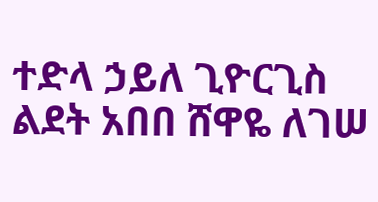ተድላ ኃይለ ጊዮርጊስ ልደት አበበ ሸዋዬ ለገሠ